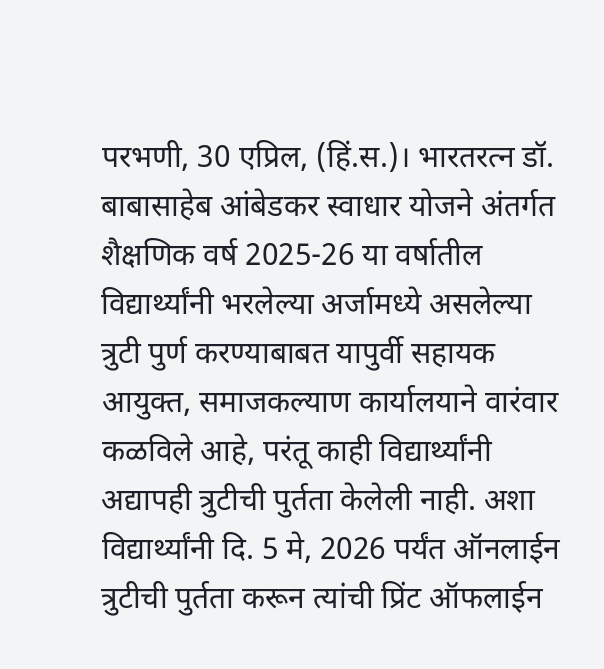परभणी, 30 एप्रिल, (हिं.स.)। भारतरत्न डॉ. बाबासाहेब आंबेडकर स्वाधार योजने अंतर्गत शैक्षणिक वर्ष 2025-26 या वर्षातील विद्यार्थ्यांनी भरलेल्या अर्जामध्ये असलेल्या त्रुटी पुर्ण करण्याबाबत यापुर्वी सहायक आयुक्त, समाजकल्याण कार्यालयाने वारंवार कळविले आहे, परंतू काही विद्यार्थ्यांनी अद्यापही त्रुटीची पुर्तता केलेली नाही. अशा विद्यार्थ्यांनी दि. 5 मे, 2026 पर्यंत ऑनलाईन त्रुटीची पुर्तता करून त्यांची प्रिंट ऑफलाईन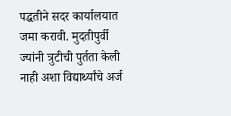पद्धतीने सदर कार्यालयात जमा करावी. मुदतीपुर्वी ज्यांनी त्रुटीची पुर्तता केली नाही अशा विद्यार्थ्यांचे अर्ज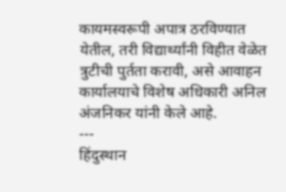कायमस्वरूपी अपात्र ठरविण्यात येतील, तरी विद्यार्थ्यांनी विहीत वेळेत त्रुटीची पुर्तता करावी, असे आवाहन कार्यालयाचे विशेष अधिकारी अनिल अंजनिकर यांनी केले आहे.
---
हिंदुस्थान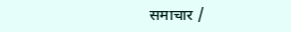समाचार /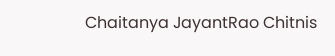Chaitanya JayantRao Chitnis